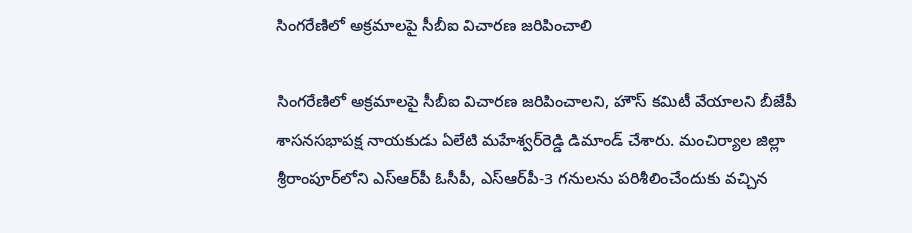సింగరేణిలో అక్రమాలపై సీబీఐ విచారణ జరిపించాలి

సింగరేణిలో అక్రమాలపై సీబీఐ విచారణ జరిపించాలని, హౌస్‌ కమిటీ వేయాలని బీజేపీ శాసనసభాపక్ష నాయకుడు ఏలేటి మహేశ్వర్‌రెడ్డి డిమాండ్‌ చేశారు. మంచిర్యాల జిల్లా శ్రీరాంపూర్‌లోని ఎస్‌ఆర్‌పీ ఓసీపీ, ఎస్‌ఆర్‌పీ-3 గనులను పరిశీలించేందుకు వచ్చిన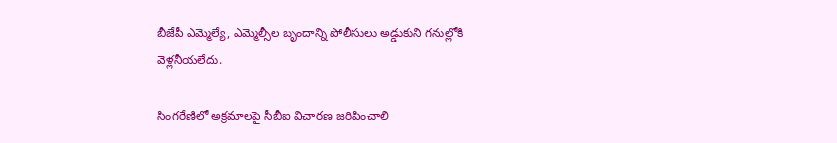బీజేపీ ఎమ్మెల్యే, ఎమ్మెల్సీల బృందాన్ని పోలీసులు అడ్డుకుని గనుల్లోకి వెళ్లనీయలేదు.

సింగరేణిలో అక్రమాలపై సీబీఐ విచారణ జరిపించాలి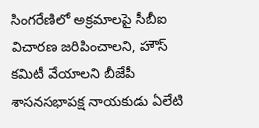సింగరేణిలో అక్రమాలపై సీబీఐ విచారణ జరిపించాలని, హౌస్‌ కమిటీ వేయాలని బీజేపీ శాసనసభాపక్ష నాయకుడు ఏలేటి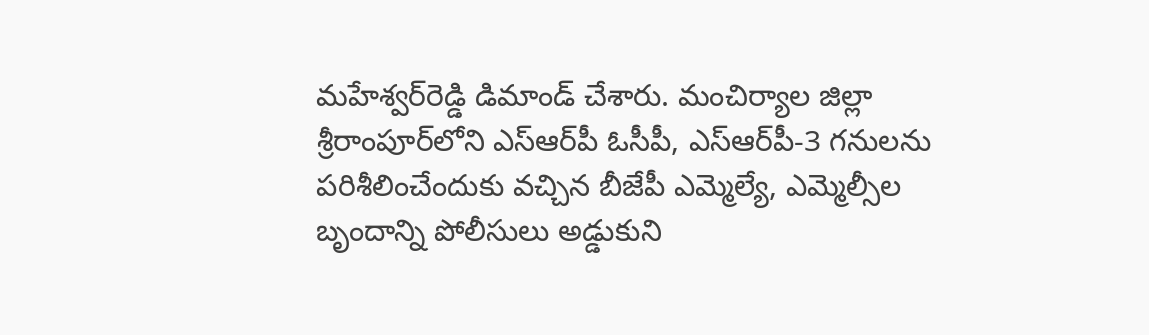మహేశ్వర్‌రెడ్డి డిమాండ్‌ చేశారు. మంచిర్యాల జిల్లా శ్రీరాంపూర్‌లోని ఎస్‌ఆర్‌పీ ఓసీపీ, ఎస్‌ఆర్‌పీ-3 గనులను పరిశీలించేందుకు వచ్చిన బీజేపీ ఎమ్మెల్యే, ఎమ్మెల్సీల బృందాన్ని పోలీసులు అడ్డుకుని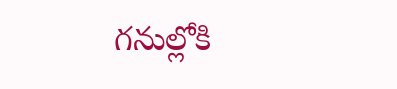గనుల్లోకి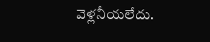వెళ్లనీయలేదు.